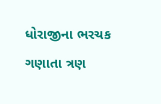ધોરાજીના ભરચક ગણાતા ત્રણ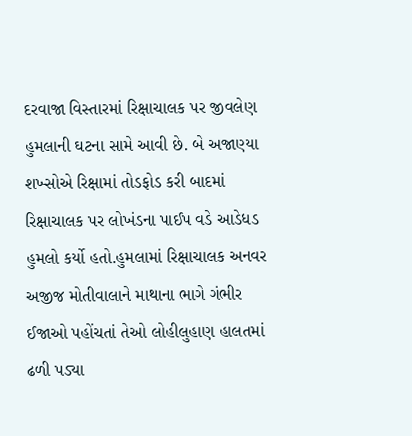દરવાજા વિસ્તારમાં રિક્ષાચાલક પર જીવલેણ હુમલાની ઘટના સામે આવી છે. બે અજાણ્યા શખ્સોએ રિક્ષામાં તોડફોડ કરી બાદમાં રિક્ષાચાલક પર લોખંડના પાઈપ વડે આડેધડ હુમલો કર્યો હતો.હુમલામાં રિક્ષાચાલક અનવર અજીજ મોતીવાલાને માથાના ભાગે ગંભીર ઈજાઓ પહોંચતાં તેઓ લોહીલુહાણ હાલતમાં ઢળી પડ્યા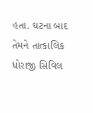હતા. ઘટના બાદ તેમને તાત્કાલિક ધોરાજી સિવિલ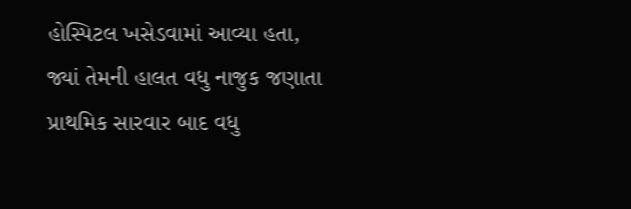હોસ્પિટલ ખસેડવામાં આવ્યા હતા, જ્યાં તેમની હાલત વધુ નાજુક જણાતા પ્રાથમિક સારવાર બાદ વધુ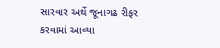સારવાર અર્થે જૂનાગઢ રીફર કરવામાં આવ્યા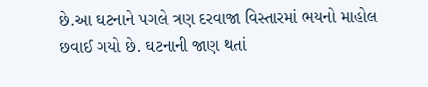છે.આ ઘટનાને પગલે ત્રણ દરવાજા વિસ્તારમાં ભયનો માહોલ છવાઈ ગયો છે. ઘટનાની જાણ થતાં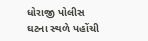ધોરાજી પોલીસ ઘટના સ્થળે પહોંચી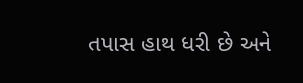તપાસ હાથ ધરી છે અને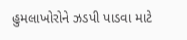હુમલાખોરોને ઝડપી પાડવા માટે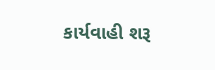કાર્યવાહી શરૂ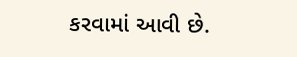કરવામાં આવી છે.